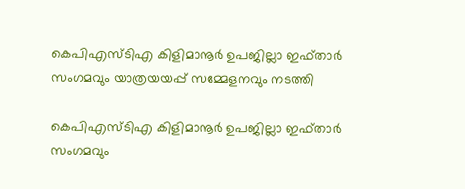കെപിഎസ്ടിഎ കിളിമാനൂർ ഉപജില്ലാ ഇഫ്താർ സംഗമവും യാത്രയയപ്പ് സമ്മേളനവും നടത്തി

കെപിഎസ്ടിഎ കിളിമാനൂർ ഉപജില്ലാ ഇഫ്താർ സംഗമവും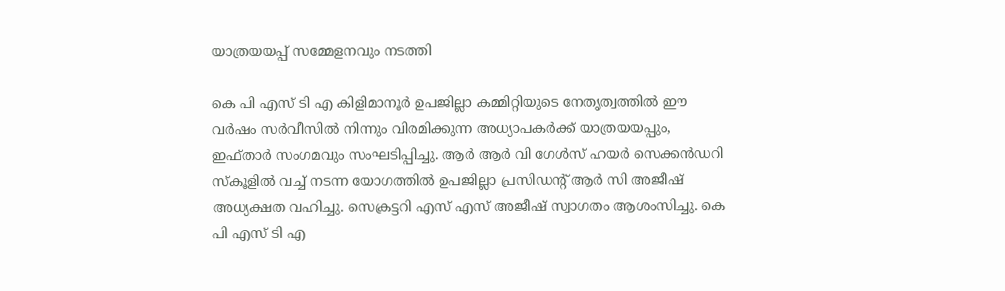യാത്രയയപ്പ് സമ്മേളനവും നടത്തി

കെ പി എസ് ടി എ കിളിമാനൂർ ഉപജില്ലാ കമ്മിറ്റിയുടെ നേതൃത്വത്തിൽ ഈ വർഷം സർവീസിൽ നിന്നും വിരമിക്കുന്ന അധ്യാപകർക്ക് യാത്രയയപ്പും, ഇഫ്താർ സംഗമവും സംഘടിപ്പിച്ചു. ആർ ആർ വി ഗേൾസ് ഹയർ സെക്കൻഡറി സ്കൂളിൽ വച്ച് നടന്ന യോഗത്തിൽ ഉപജില്ലാ പ്രസിഡന്റ്‌ ആർ സി അജീഷ് അധ്യക്ഷത വഹിച്ചു. സെക്രട്ടറി എസ് എസ് അജീഷ് സ്വാഗതം ആശംസിച്ചു. കെ പി എസ് ടി എ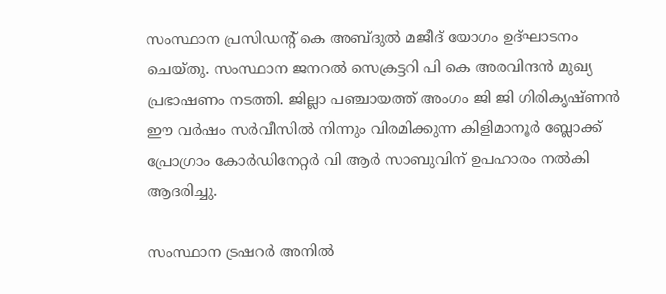സംസ്ഥാന പ്രസിഡന്റ്‌ കെ അബ്ദുൽ മജീദ് യോഗം ഉദ്ഘാടനം ചെയ്തു. സംസ്ഥാന ജനറൽ സെക്രട്ടറി പി കെ അരവിന്ദൻ മുഖ്യ പ്രഭാഷണം നടത്തി. ജില്ലാ പഞ്ചായത്ത്‌ അംഗം ജി ജി ഗിരികൃഷ്ണൻ ഈ വർഷം സർവീസിൽ നിന്നും വിരമിക്കുന്ന കിളിമാനൂർ ബ്ലോക്ക്‌ പ്രോഗ്രാം കോർഡിനേറ്റർ വി ആർ സാബുവിന് ഉപഹാരം നൽകി ആദരിച്ചു.

സംസ്ഥാന ട്രഷറർ അനില്‍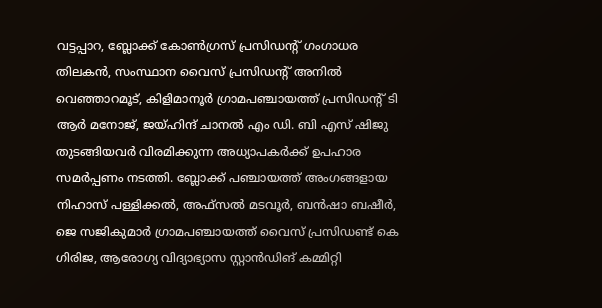വട്ടപ്പാറ, ബ്ലോക്ക് കോൺഗ്രസ് പ്രസിഡന്റ് ഗംഗാധര തിലകൻ, സംസ്ഥാന വൈസ് പ്രസിഡന്റ് അനിൽ വെഞ്ഞാറമൂട്, കിളിമാനൂർ ഗ്രാമപഞ്ചായത്ത് പ്രസിഡന്റ് ടി ആർ മനോജ്, ജയ്‌ഹിന്ദ്‌ ചാനൽ എം ഡി. ബി എസ് ഷിജു തുടങ്ങിയവർ വിരമിക്കുന്ന അധ്യാപകർക്ക് ഉപഹാര സമർപ്പണം നടത്തി. ബ്ലോക്ക് പഞ്ചായത്ത് അംഗങ്ങളായ നിഹാസ് പള്ളിക്കൽ, അഫ്സൽ മടവൂർ, ബൻഷാ ബഷീർ, ജെ സജികുമാർ ഗ്രാമപഞ്ചായത്ത് വൈസ് പ്രസിഡണ്ട് കെ ഗിരിജ, ആരോഗ്യ വിദ്യാഭ്യാസ സ്റ്റാൻഡിങ് കമ്മിറ്റി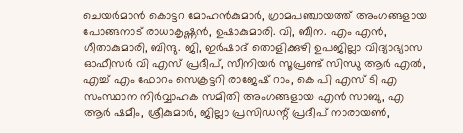ചെയർമാൻ കൊട്ടറ മോഹൻകുമാർ, ഗ്രാമപഞ്ചായത്ത് അംഗങ്ങളായ പോങ്ങനാട് രാധാകൃഷ്ണൻ, ഉഷാകുമാരി. വി, ബീന. എം എൻ, ഗീതാകുമാരി, ബിന്ദു. ജി, ഇർഷാദ് തൊളിക്കുഴി ഉപജില്ലാ വിദ്യാഭ്യാസ ഓഫീസർ വി എസ് പ്രദീപ്, സീനിയർ സൂപ്രണ്ട് സിന്ധു ആർ എൽ, എച്ച് എം ഫോറം സെക്രട്ടറി രാജേഷ് റാം, കെ പി എസ് ടി എ സംസ്ഥാന നിർവ്വാഹക സമിതി അംഗങ്ങളായ എൻ സാബു, എ ആർ ഷമീം, ശ്രീകുമാർ, ജില്ലാ പ്രസിഡന്റ് പ്രദീപ് നാരായൺ,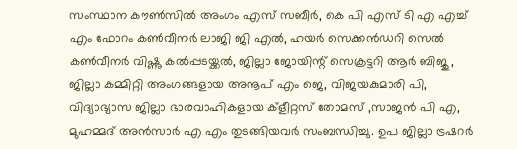സംസ്ഥാന കൗൺസിൽ അംഗം എസ് സബീർ, കെ പി എസ് ടി എ എച്ച് എം ഫോറം കൺവീനർ ലാജി ജി എൽ, ഹയർ സെക്കൻഡറി സെൽ കൺവീനർ വിഷ്ണു കൽപ്പടയ്ക്കൽ, ജില്ലാ ജോയിന്റ് സെക്രട്ടറി ആർ ബിജു , ജില്ലാ കമ്മിറ്റി അംഗങ്ങളായ അനൂപ് എം ജെ, വിജയകുമാരി പി, വിദ്യാഭ്യാസ ജില്ലാ ഭാരവാഹികളായ ക്‌ളീറ്റസ് തോമസ് ,സാജൻ പി എ, മുഹമ്മദ്‌ അൻസാർ എ എം തുടങ്ങിയവർ സംബന്ധിച്ചു. ഉപ ജില്ലാ ട്രഷറർ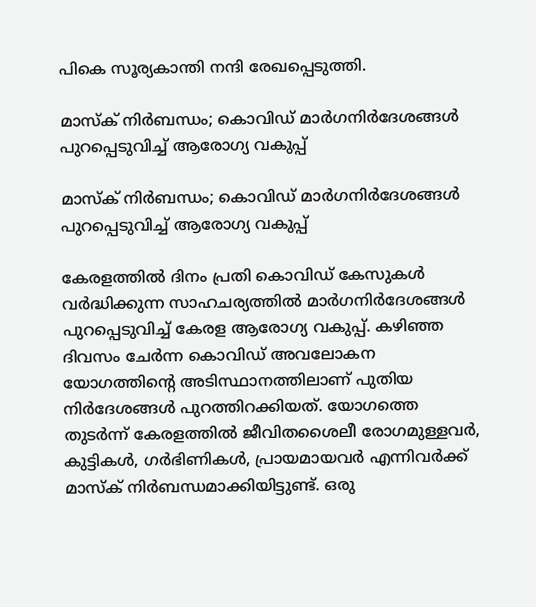പികെ സൂര്യകാന്തി നന്ദി രേഖപ്പെടുത്തി.

മാസ്‌ക് നിർബന്ധം; കൊവിഡ് മാർഗനിർദേശങ്ങൾ പുറപ്പെടുവിച്ച് ആരോഗ്യ വകുപ്പ്

മാസ്‌ക് നിർബന്ധം; കൊവിഡ് മാർഗനിർദേശങ്ങൾ പുറപ്പെടുവിച്ച് ആരോഗ്യ വകുപ്പ്

കേരളത്തിൽ ദിനം പ്രതി കൊവിഡ് കേസുകൾ വർദ്ധിക്കുന്ന സാഹചര്യത്തിൽ മാർഗനിർദേശങ്ങൾ പുറപ്പെടുവിച്ച് കേരള ആരോഗ്യ വകുപ്പ്. കഴിഞ്ഞ ദിവസം ചേർന്ന കൊവിഡ് അവലോകന യോഗത്തിന്റെ അടിസ്ഥാനത്തിലാണ് പുതിയ നിർദേശങ്ങൾ പുറത്തിറക്കിയത്. യോഗത്തെ തുടർന്ന് കേരളത്തിൽ ജീവിതശൈലീ രോഗമുള്ളവർ, കുട്ടികൾ, ഗർഭിണികൾ, പ്രായമായവർ എന്നിവർക്ക് മാസ്‌ക് നിർബന്ധമാക്കിയിട്ടുണ്ട്. ഒരു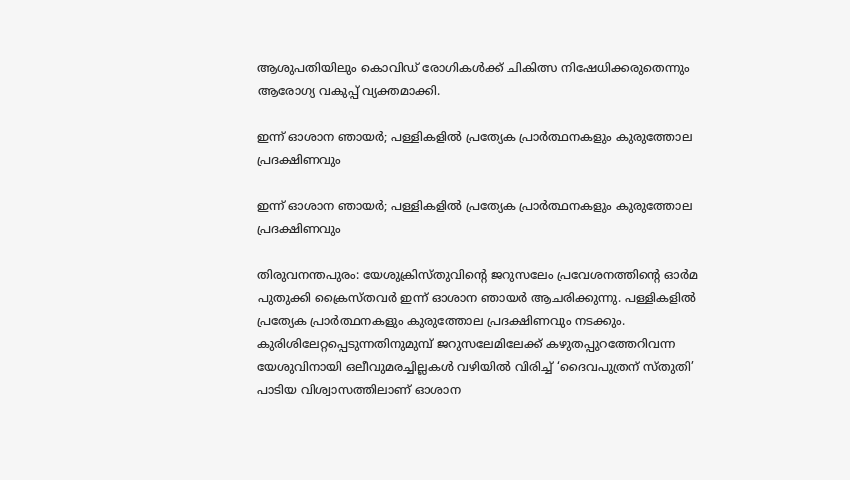ആശുപതിയിലും കൊവിഡ് രോഗികൾക്ക് ചികിത്സ നിഷേധിക്കരുതെന്നും ആരോഗ്യ വകുപ്പ് വ്യക്തമാക്കി.

ഇന്ന് ഓശാന ഞായര്‍; പള്ളികളില്‍ പ്രത്യേക പ്രാര്‍ത്ഥനകളും കുരുത്തോല പ്രദക്ഷിണവും

ഇന്ന് ഓശാന ഞായര്‍; പള്ളികളില്‍ പ്രത്യേക പ്രാര്‍ത്ഥനകളും കുരുത്തോല പ്രദക്ഷിണവും

തിരുവനന്തപുരം: യേശുക്രിസ്തുവിന്റെ ജറുസലേം പ്രവേശനത്തിന്റെ ഓര്‍മ പുതുക്കി ക്രൈസ്തവര്‍ ഇന്ന് ഓശാന ഞായര്‍ ആചരിക്കുന്നു. പള്ളികളില്‍ പ്രത്യേക പ്രാര്‍ത്ഥനകളും കുരുത്തോല പ്രദക്ഷിണവും നടക്കും. കുരിശിലേറ്റപ്പെടുന്നതിനുമുമ്പ് ജറുസലേമിലേക്ക് കഴുതപ്പുറത്തേറിവന്ന യേശുവിനായി ഒലീവുമരച്ചില്ലകള്‍ വഴിയില്‍ വിരിച്ച് ‘ദൈവപുത്രന് സ്തുതി’ പാടിയ വിശ്വാസത്തിലാണ് ഓശാന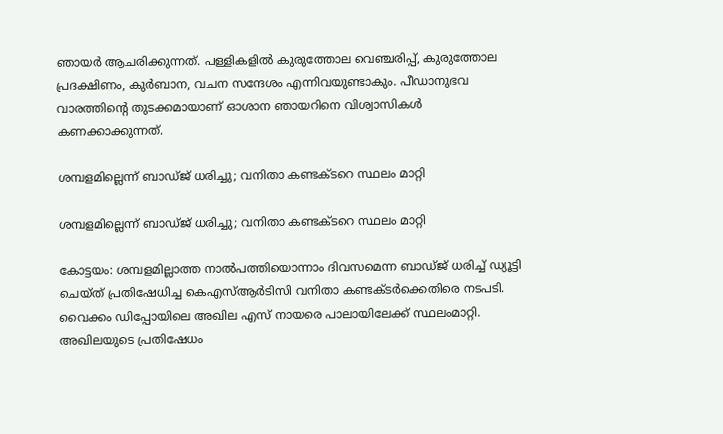ഞായര്‍ ആചരിക്കുന്നത്. പള്ളികളില്‍ കുരുത്തോല വെഞ്ചരിപ്പ്, കുരുത്തോല പ്രദക്ഷിണം, കുര്‍ബാന, വചന സന്ദേശം എന്നിവയുണ്ടാകും. പീഡാനുഭവ വാരത്തിന്റെ തുടക്കമായാണ് ഓശാന ഞായറിനെ വിശ്വാസികള്‍ കണക്കാക്കുന്നത്.

ശമ്പളമില്ലെന്ന് ബാഡ്ജ് ധരിച്ചു; വനിതാ കണ്ടക്ടറെ സ്ഥലം മാറ്റി

ശമ്പളമില്ലെന്ന് ബാഡ്ജ് ധരിച്ചു; വനിതാ കണ്ടക്ടറെ സ്ഥലം മാറ്റി

കോട്ടയം: ശമ്പളമില്ലാത്ത നാല്‍പത്തിയൊന്നാം ദിവസമെന്ന ബാഡ്ജ് ധരിച്ച് ഡ്യൂട്ടി ചെയ്ത് പ്രതിഷേധിച്ച കെഎസ്ആര്‍ടിസി വനിതാ കണ്ടക്ടര്‍ക്കെതിരെ നടപടി. വൈക്കം ഡിപ്പോയിലെ അഖില എസ് നായരെ പാലായിലേക്ക് സ്ഥലംമാറ്റി. അഖിലയുടെ പ്രതിഷേധം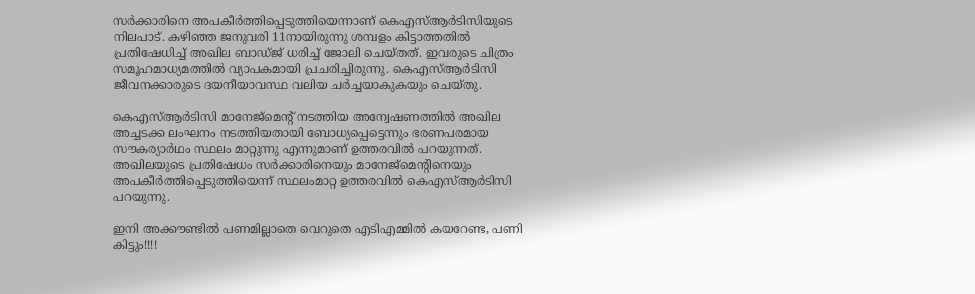സര്‍ക്കാരിനെ അപകീര്‍ത്തിപ്പെടുത്തിയെന്നാണ് കെഎസ്ആര്‍ടിസിയുടെ നിലപാട്. കഴിഞ്ഞ ജനുവരി 11നായിരുന്നു ശമ്പളം കിട്ടാത്തതില്‍ പ്രതിഷേധിച്ച് അഖില ബാഡ്ജ് ധരിച്ച് ജോലി ചെയ്തത്. ഇവരുടെ ചിത്രം സമൂഹമാധ്യമത്തില്‍ വ്യാപകമായി പ്രചരിച്ചിരുന്നു. കെഎസ്ആര്‍ടിസി ജീവനക്കാരുടെ ദയനീയാവസ്ഥ വലിയ ചര്‍ച്ചയാകുകയും ചെയ്തു.

കെഎസ്ആര്‍ടിസി മാനേജ്‌മെന്റ് നടത്തിയ അന്വേഷണത്തില്‍ അഖില അച്ചടക്ക ലംഘനം നടത്തിയതായി ബോധ്യപ്പെട്ടെന്നും ഭരണപരമായ സൗകര്യാര്‍ഥം സ്ഥലം മാറ്റുന്നു എന്നുമാണ് ഉത്തരവില്‍ പറയുന്നത്. അഖിലയുടെ പ്രതിഷേധം സര്‍ക്കാരിനെയും മാനേജ്‌മെന്റിനെയും അപകീര്‍ത്തിപ്പെടുത്തിയെന്ന് സ്ഥലംമാറ്റ ഉത്തരവില്‍ കെഎസ്ആര്‍ടിസി പറയുന്നു.

ഇനി അക്കൗണ്ടിൽ പണമില്ലാതെ വെറുതെ എടിഎമ്മിൽ കയറേണ്ട, പണി കിട്ടും!!!!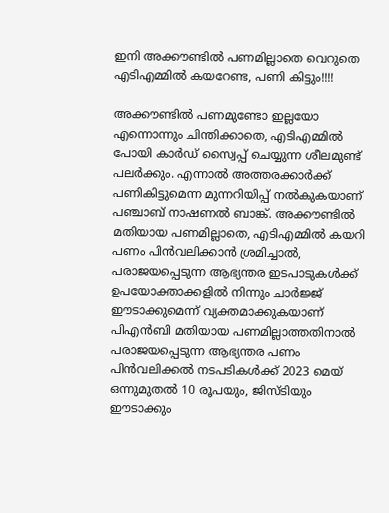ഇനി അക്കൗണ്ടിൽ പണമില്ലാതെ വെറുതെ എടിഎമ്മിൽ കയറേണ്ട, പണി കിട്ടും!!!!

അക്കൗണ്ടിൽ പണമുണ്ടോ ഇല്ലയോ എന്നൊന്നും ചിന്തിക്കാതെ, എടിഎമ്മിൽ പോയി കാർഡ് സ്വൈപ്പ് ചെയ്യുന്ന ശീലമുണ്ട് പലർക്കും. എന്നാൽ അത്തരക്കാർക്ക് പണികിട്ടുമെന്ന മുന്നറിയിപ്പ് നൽകുകയാണ് പഞ്ചാബ് നാഷണൽ ബാങ്ക്. അക്കൗണ്ടിൽ മതിയായ പണമില്ലാതെ, എടിഎമ്മിൽ കയറി പണം പിൻവലിക്കാൻ ശ്രമിച്ചാൽ, പരാജയപ്പെടുന്ന ആഭ്യന്തര ഇടപാടുകൾക്ക് ഉപയോക്താക്കളിൽ നിന്നും ചാർജ്ജ് ഈടാക്കുമെന്ന് വ്യക്തമാക്കുകയാണ് പിഎൻബി മതിയായ പണമില്ലാത്തതിനാൽ പരാജയപ്പെടുന്ന ആഭ്യന്തര പണം പിൻവലിക്കൽ നടപടികൾക്ക് 2023 മെയ് ഒന്നുമുതൽ 10 രൂപയും, ജിസ്ടിയും ഈടാക്കും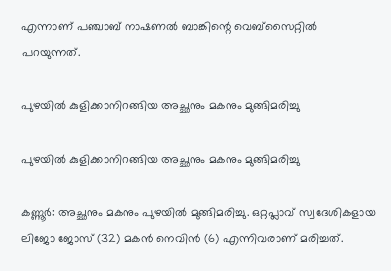എന്നാണ് പഞ്ചാബ് നാഷണൽ ബാങ്കിന്റെ വെബ്‌സൈറ്റിൽ പറയുന്നത്.

പുഴയില്‍ കുളിക്കാനിറങ്ങിയ അച്ഛനും മകനും മുങ്ങിമരിച്ചു

പുഴയില്‍ കുളിക്കാനിറങ്ങിയ അച്ഛനും മകനും മുങ്ങിമരിച്ചു

കണ്ണൂര്‍: അച്ഛനും മകനും പുഴയില്‍ മുങ്ങിമരിച്ചു. ഒറ്റപ്ലാവ് സ്വദേശികളായ ലിജോ ജോസ് (32) മകന്‍ നെവിന്‍ (6) എന്നിവരാണ് മരിച്ചത്.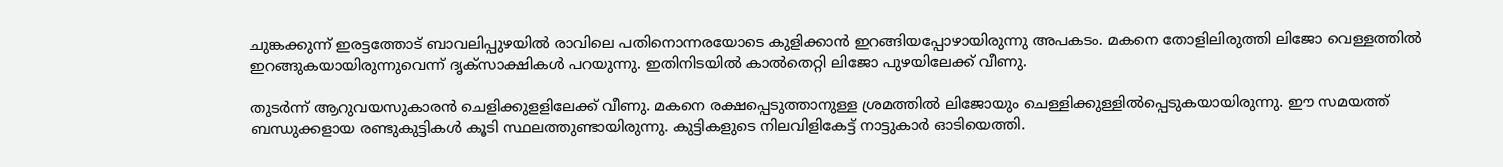ചുങ്കക്കുന്ന് ഇരട്ടത്തോട് ബാവലിപ്പുഴയില്‍ രാവിലെ പതിനൊന്നരയോടെ കുളിക്കാന്‍ ഇറങ്ങിയപ്പോഴായിരുന്നു അപകടം. മകനെ തോളിലിരുത്തി ലിജോ വെള്ളത്തില്‍ ഇറങ്ങുകയായിരുന്നുവെന്ന് ദൃക്‌സാക്ഷികള്‍ പറയുന്നു. ഇതിനിടയില്‍ കാല്‍തെറ്റി ലിജോ പുഴയിലേക്ക് വീണു.

തുടര്‍ന്ന് ആറുവയസുകാരന്‍ ചെളിക്കുളളിലേക്ക് വീണു. മകനെ രക്ഷപ്പെടുത്താനുള്ള ശ്രമത്തില്‍ ലിജോയും ചെള്ളിക്കുള്ളില്‍പ്പെടുകയായിരുന്നു. ഈ സമയത്ത് ബന്ധുക്കളായ രണ്ടുകുട്ടികള്‍ കൂടി സ്ഥലത്തുണ്ടായിരുന്നു. കുട്ടികളുടെ നിലവിളികേട്ട് നാട്ടുകാര്‍ ഓടിയെത്തി.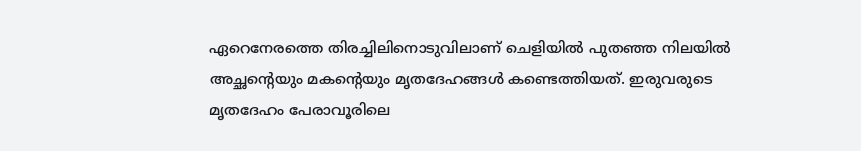ഏറെനേരത്തെ തിരച്ചിലിനൊടുവിലാണ് ചെളിയില്‍ പുതഞ്ഞ നിലയില്‍ അച്ഛന്റെയും മകന്റെയും മൃതദേഹങ്ങള്‍ കണ്ടെത്തിയത്. ഇരുവരുടെ മൃതദേഹം പേരാവൂരിലെ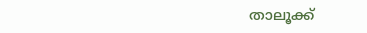താലൂക്ക്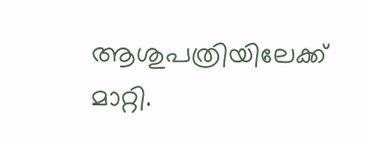ആശുപത്രിയിലേക്ക് മാറ്റി.